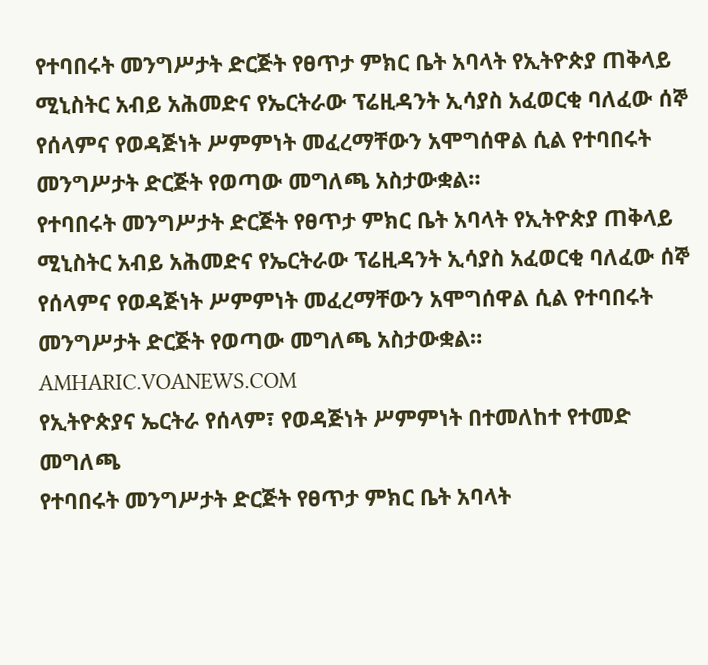የተባበሩት መንግሥታት ድርጅት የፀጥታ ምክር ቤት አባላት የኢትዮጵያ ጠቅላይ ሚኒስትር አብይ አሕመድና የኤርትራው ፕሬዚዳንት ኢሳያስ አፈወርቂ ባለፈው ሰኞ የሰላምና የወዳጅነት ሥምምነት መፈረማቸውን አሞግሰዋል ሲል የተባበሩት መንግሥታት ድርጅት የወጣው መግለጫ አስታውቋል።
የተባበሩት መንግሥታት ድርጅት የፀጥታ ምክር ቤት አባላት የኢትዮጵያ ጠቅላይ ሚኒስትር አብይ አሕመድና የኤርትራው ፕሬዚዳንት ኢሳያስ አፈወርቂ ባለፈው ሰኞ የሰላምና የወዳጅነት ሥምምነት መፈረማቸውን አሞግሰዋል ሲል የተባበሩት መንግሥታት ድርጅት የወጣው መግለጫ አስታውቋል።
AMHARIC.VOANEWS.COM
የኢትዮጵያና ኤርትራ የሰላም፣ የወዳጅነት ሥምምነት በተመለከተ የተመድ መግለጫ
የተባበሩት መንግሥታት ድርጅት የፀጥታ ምክር ቤት አባላት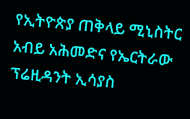የኢትዮጵያ ጠቅላይ ሚኒስትር አብይ አሕመድና የኤርትራው ፕሬዚዳንት ኢሳያስ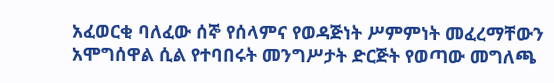አፈወርቂ ባለፈው ሰኞ የሰላምና የወዳጅነት ሥምምነት መፈረማቸውን አሞግሰዋል ሲል የተባበሩት መንግሥታት ድርጅት የወጣው መግለጫ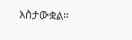አስታውቋል።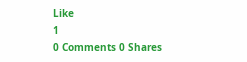Like
1
0 Comments 0 Shares